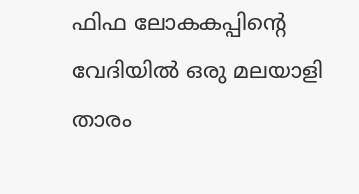ഫിഫ ലോകകപ്പിന്റെ വേദിയിൽ ഒരു മലയാളി താരം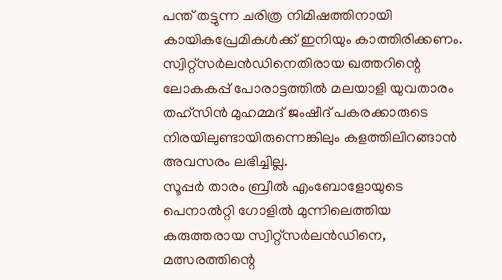പന്ത് തട്ടുന്ന ചരിത്ര നിമിഷത്തിനായി കായികപ്രേമികൾക്ക് ഇനിയും കാത്തിരിക്കണം.
സ്വിറ്റ്സർലൻഡിനെതിരായ ഖത്തറിന്റെ ലോകകപ്പ് പോരാട്ടത്തിൽ മലയാളി യുവതാരം തഹ്സിൻ മുഹമ്മദ് ജംഷീദ് പകരക്കാരുടെ നിരയിലുണ്ടായിരുന്നെങ്കിലും കളത്തിലിറങ്ങാൻ അവസരം ലഭിച്ചില്ല.
സൂപ്പർ താരം ബ്രീൽ എംബോളോയുടെ പെനാൽറ്റി ഗോളിൽ മുന്നിലെത്തിയ കരുത്തരായ സ്വിറ്റ്സർലൻഡിനെ, മത്സരത്തിന്റെ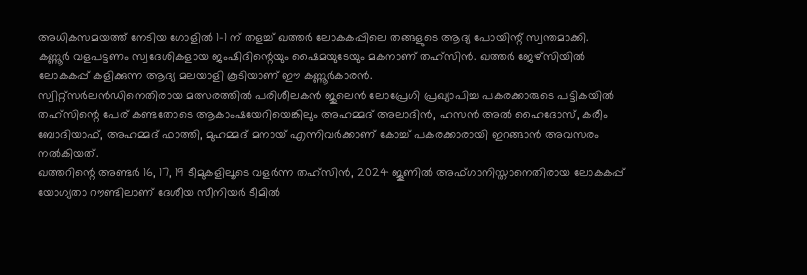അധികസമയത്ത് നേടിയ ഗോളിൽ 1-1 ന് തളച്ച് ഖത്തർ ലോകകപ്പിലെ തങ്ങളുടെ ആദ്യ പോയിന്റ് സ്വന്തമാക്കി.
കണ്ണൂർ വളപട്ടണം സ്വദേശികളായ ജംഷിദിന്റെയും ഷൈമയുടേയും മകനാണ് തഹ്സിൻ. ഖത്തർ ജേഴ്സിയിൽ ലോകകപ്പ് കളിക്കുന്ന ആദ്യ മലയാളി കൂടിയാണ് ഈ കണ്ണൂർകാരൻ.
സ്വിറ്റ്സർലൻഡിനെതിരായ മത്സരത്തിൽ പരിശീലകൻ ജുലെൻ ലോപ്രേഗി പ്രഖ്യാപിച്ച പകരക്കാരുടെ പട്ടികയിൽ തഹ്സിന്റെ പേര് കണ്ടതോടെ ആകാംഷയേറിയെങ്കിലും അഹമ്മദ് അലാദിൻ, ഹസൻ അൽ ഹൈദോസ്, കരീം ബോദിയാഫ്, അഹമ്മദ് ഫാത്തി, മുഹമ്മദ് മനായ് എന്നിവർക്കാണ് കോച്ച് പകരക്കാരായി ഇറങ്ങാൻ അവസരം നൽകിയത്.
ഖത്തറിന്റെ അണ്ടർ 16, 17, 19 ടീമുകളിലൂടെ വളർന്ന തഹ്സിൻ, 2024 ജൂണിൽ അഫ്ഗാനിസ്താനെതിരായ ലോകകപ്പ് യോഗ്യതാ റൗണ്ടിലാണ് ദേശീയ സീനിയർ ടീമിൽ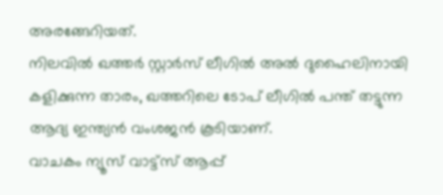അരങ്ങേറിയത്.
നിലവിൽ ഖത്തർ സ്റ്റാർസ് ലീഗിൽ അൽ ദുഹൈലിനായി കളിക്കുന്ന താരം, ഖത്തറിലെ ടോപ് ലീഗിൽ പന്ത് തട്ടുന്ന ആദ്യ ഇന്ത്യൻ വംശജൻ കൂടിയാണ്.
വാചകം ന്യൂസ് വാട്ട്സ് ആപ്പ്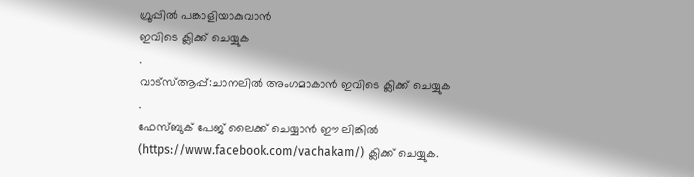ഗ്രൂപ്പിൽ പങ്കാളിയാകുവാൻ
ഇവിടെ ക്ലിക്ക് ചെയ്യുക
.
വാട്സ്ആപ്പ്:ചാനലിൽ അംഗമാകാൻ ഇവിടെ ക്ലിക്ക് ചെയ്യുക .
ഫേസ്ബുക് പേജ് ലൈക്ക് ചെയ്യാൻ ഈ ലിങ്കിൽ (https://www.facebook.com/vachakam/) ക്ലിക്ക് ചെയ്യുക.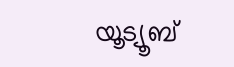യൂട്യൂബ്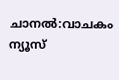ചാനൽ:വാചകം ന്യൂസ്